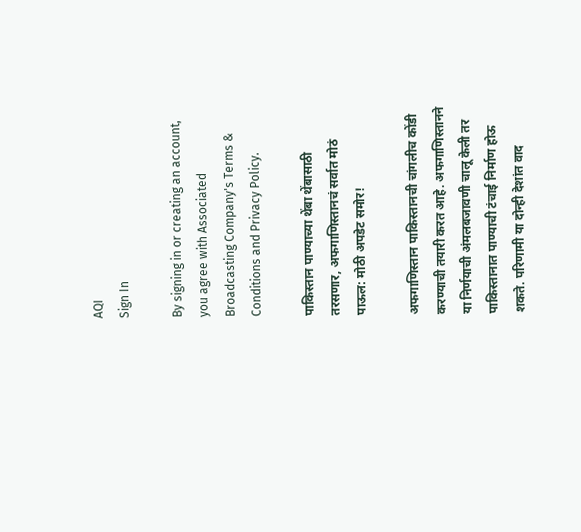AQI
Sign In

By signing in or creating an account, you agree with Associated Broadcasting Company's Terms & Conditions and Privacy Policy.

पाकिस्तान पाण्याच्या थेंबा थेंबासाठी तरसणार, अफगाणिस्तानचं सर्वात मोठं पाऊल: मोठी अपडेट समोर!

अफगाणिस्तान पाकिस्तानची चांगलीच कोंडी करण्याची तयारी करत आहे. अफगाणिस्तानने या निर्णयाची अंमलबजावणी चालू केली तर पाकिस्तानात पाण्याची टंचाई निर्माण होऊ शकते. परिणामी या दोन्ही देशांत वाद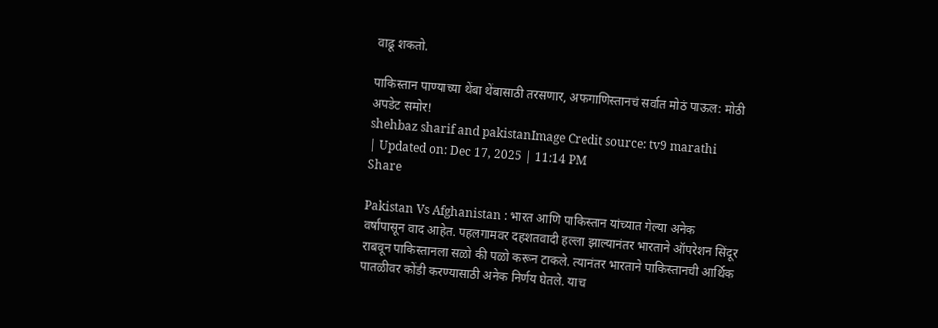वाढू शकतो.

पाकिस्तान पाण्याच्या थेंबा थेंबासाठी तरसणार, अफगाणिस्तानचं सर्वात मोठं पाऊल: मोठी अपडेट समोर!
shehbaz sharif and pakistanImage Credit source: tv9 marathi
| Updated on: Dec 17, 2025 | 11:14 PM
Share

Pakistan Vs Afghanistan : भारत आणि पाकिस्तान यांच्यात गेल्या अनेक वर्षांपासून वाद आहेत. पहलगामवर दहशतवादी हल्ला झाल्यानंतर भारताने ऑपरेशन सिंदूर राबवून पाकिस्तानला सळो की पळो करून टाकले. त्यानंतर भारताने पाकिस्तानची आर्थिक पातळीवर कोंडी करण्यासाठी अनेक निर्णय घेतले. याच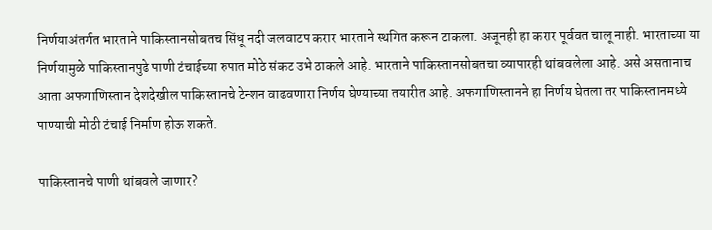निर्णयाअंतर्गत भारताने पाकिस्तानसोबतच सिंधू नदी जलवाटप करार भारताने स्थगित करून टाकला. अजूनही हा करार पूर्ववत चालू नाही. भारताच्या या निर्णयामुळे पाकिस्तानपुढे पाणी टंचाईच्या रुपात मोठे संकट उभे ठाकले आहे. भारताने पाकिस्तानसोबतचा व्यापारही थांबवलेला आहे. असे असतानाच आता अफगाणिस्तान देशदेखील पाकिस्तानचे टेन्शन वाढवणारा निर्णय घेण्याच्या तयारीत आहे. अफगाणिस्तानने हा निर्णय घेतला तर पाकिस्तानमध्ये पाण्याची मोठी टंचाई निर्माण होऊ शकते.

पाकिस्तानचे पाणी थांबवले जाणार?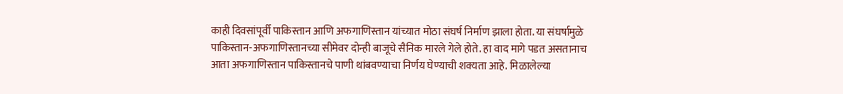काही दिवसांपूर्वी पाकिस्तान आणि अफगाणिस्तान यांच्यात मोठा संघर्ष निर्माण झाला होता. या संघर्षामुळे पाकिस्तान-अफगाणिस्तानच्या सीमेवर दोन्ही बाजूचे सैनिक मारले गेले होते. हा वाद मागे पडत असतानाच आता अफगाणिस्तान पाकिस्तानचे पाणी थांबवण्याचा निर्णय घेण्याची शक्यता आहे. मिळालेल्या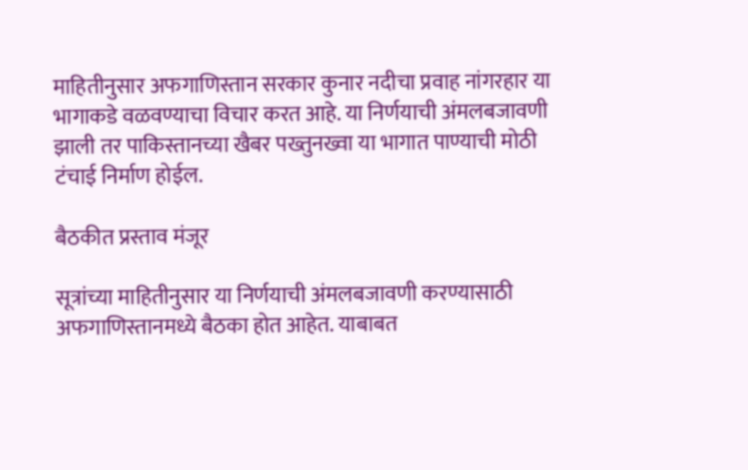माहितीनुसार अफगाणिस्तान सरकार कुनार नदीचा प्रवाह नांगरहार या भागाकडे वळवण्याचा विचार करत आहे. या निर्णयाची अंमलबजावणी झाली तर पाकिस्तानच्या खैबर पख्तुनख्वा या भागात पाण्याची मोठी टंचाई निर्माण होईल.

बैठकीत प्रस्ताव मंजूर

सूत्रांच्या माहितीनुसार या निर्णयाची अंमलबजावणी करण्यासाठी अफगाणिस्तानमध्ये बैठका होत आहेत. याबाबत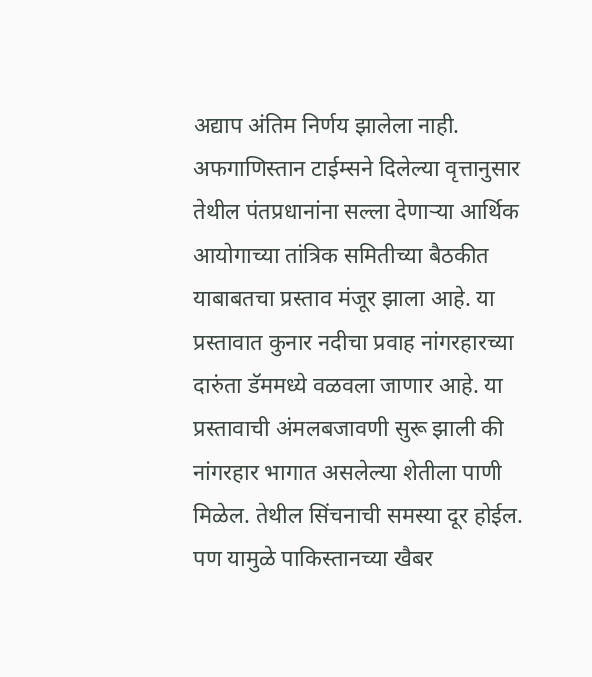अद्याप अंतिम निर्णय झालेला नाही. अफगाणिस्तान टाईम्सने दिलेल्या वृत्तानुसार तेथील पंतप्रधानांना सल्ला देणाऱ्या आर्थिक आयोगाच्या तांत्रिक समितीच्या बैठकीत याबाबतचा प्रस्ताव मंजूर झाला आहे. या प्रस्तावात कुनार नदीचा प्रवाह नांगरहारच्या दारुंता डॅममध्ये वळवला जाणार आहे. या प्रस्तावाची अंमलबजावणी सुरू झाली की नांगरहार भागात असलेल्या शेतीला पाणी मिळेल. तेथील सिंचनाची समस्या दूर होईल. पण यामुळे पाकिस्तानच्या खैबर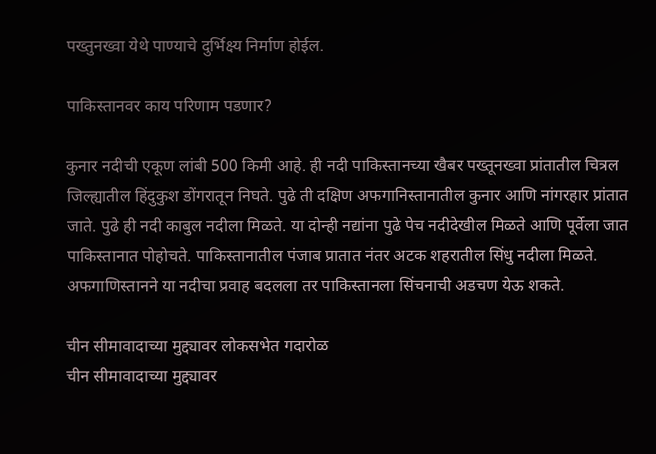पख्तुनख्वा येथे पाण्याचे दुर्भिक्ष्य निर्माण होईल.

पाकिस्तानवर काय परिणाम पडणार?

कुनार नदीची एकूण लांबी 500 किमी आहे. ही नदी पाकिस्तानच्या खैबर पख्तूनख्वा प्रांतातील चित्रल जिल्ह्यातील हिंदुकुश डोंगरातून निघते. पुढे ती दक्षिण अफगानिस्तानातील कुनार आणि नांगरहार प्रांतात जाते. पुढे ही नदी काबुल नदीला मिळते. या दोन्ही नद्यांना पुढे पेच नदीदेखील मिळते आणि पूर्वेला जात पाकिस्तानात पोहोचते. पाकिस्तानातील पंजाब प्रातात नंतर अटक शहरातील सिंधु नदीला मिळते. अफगाणिस्तानने या नदीचा प्रवाह बदलला तर पाकिस्तानला सिंचनाची अडचण येऊ शकते.

चीन सीमावादाच्या मुद्द्यावर लोकसभेत गदारोळ
चीन सीमावादाच्या मुद्द्यावर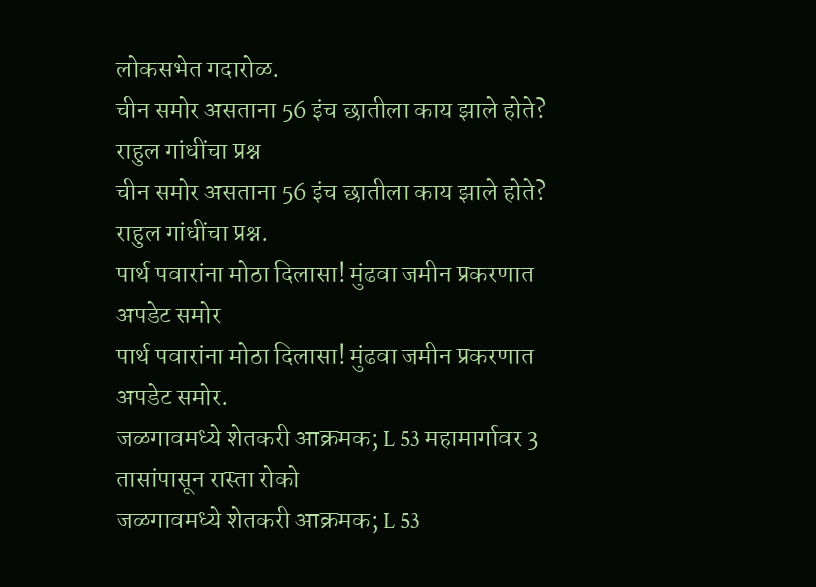लोकसभेत गदारोळ.
चीन समोर असताना 56 इंच छातीला काय झाले होते? राहुल गांधींचा प्रश्न
चीन समोर असताना 56 इंच छातीला काय झाले होते? राहुल गांधींचा प्रश्न.
पार्थ पवारांना मोठा दिलासा! मुंढवा जमीन प्रकरणात अपडेट समोर
पार्थ पवारांना मोठा दिलासा! मुंढवा जमीन प्रकरणात अपडेट समोर.
जळगावमध्ये शेतकरी आक्रमक; L 53 महामार्गावर 3 तासांपासून रास्ता रोको
जळगावमध्ये शेतकरी आक्रमक; L 53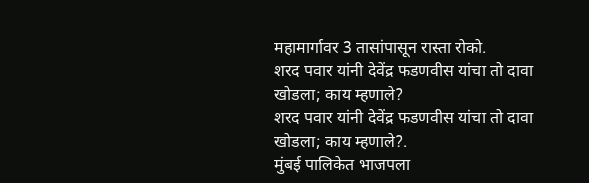महामार्गावर 3 तासांपासून रास्ता रोको.
शरद पवार यांनी देवेंद्र फडणवीस यांचा तो दावा खोडला; काय म्हणाले?
शरद पवार यांनी देवेंद्र फडणवीस यांचा तो दावा खोडला; काय म्हणाले?.
मुंबई पालिकेत भाजपला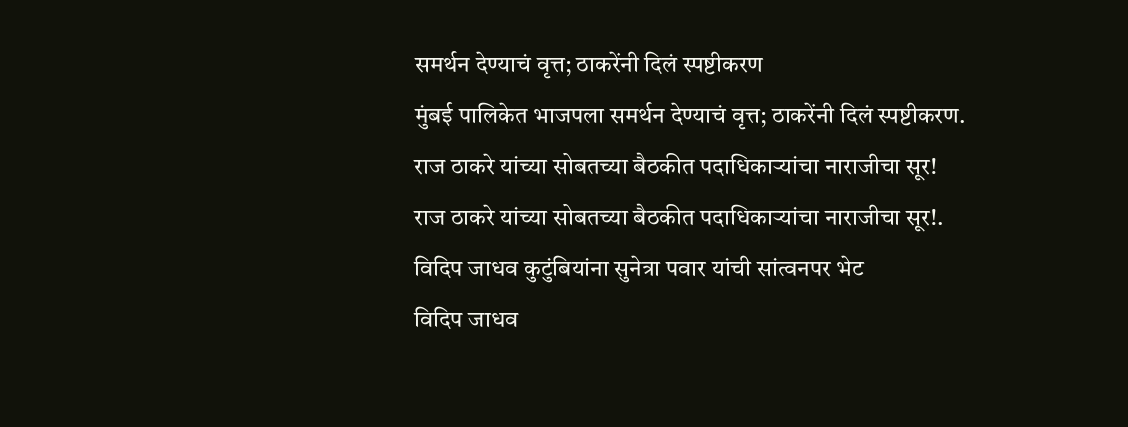समर्थन देण्याचं वृत्त; ठाकरेंनी दिलं स्पष्टीकरण
मुंबई पालिकेत भाजपला समर्थन देण्याचं वृत्त; ठाकरेंनी दिलं स्पष्टीकरण.
राज ठाकरे यांच्या सोबतच्या बैठकीत पदाधिकाऱ्यांचा नाराजीचा सूर!
राज ठाकरे यांच्या सोबतच्या बैठकीत पदाधिकाऱ्यांचा नाराजीचा सूर!.
विदिप जाधव कुटुंबियांना सुनेत्रा पवार यांची सांत्वनपर भेट
विदिप जाधव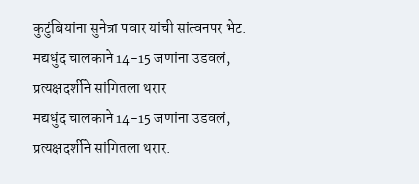कुटुंबियांना सुनेत्रा पवार यांची सांत्वनपर भेट.
मद्यधुंद चालकाने 14-15 जणांना उडवलं, प्रत्यक्षदर्शीने सांगितला थरार
मद्यधुंद चालकाने 14-15 जणांना उडवलं, प्रत्यक्षदर्शीने सांगितला थरार.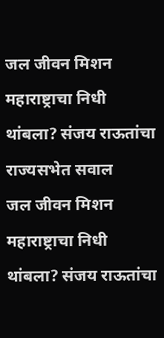जल जीवन मिशन महाराष्ट्राचा निधी थांबला? संजय राऊतांचा राज्यसभेत सवाल
जल जीवन मिशन महाराष्ट्राचा निधी थांबला? संजय राऊतांचा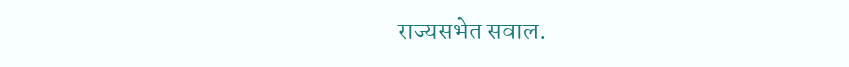राज्यसभेत सवाल.